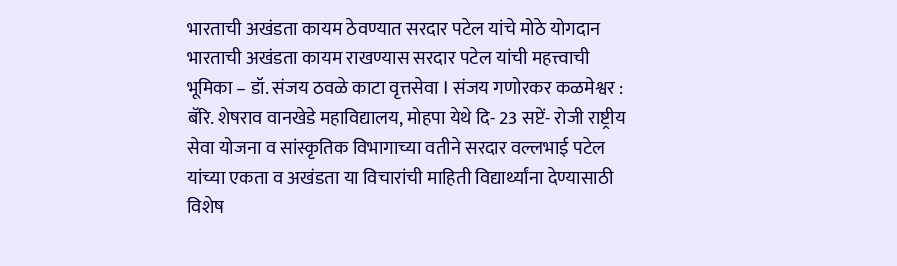भारताची अखंडता कायम ठेवण्यात सरदार पटेल यांचे मोठे योगदान
भारताची अखंडता कायम राखण्यास सरदार पटेल यांची महत्त्वाची भूमिका – डॉ. संजय ठवळे काटा वृत्तसेवा I संजय गणोरकर कळमेश्वर : बॅरि. शेषराव वानखेडे महाविद्यालय, मोहपा येथे दि- 23 सप्टें- रोजी राष्ट्रीय सेवा योजना व सांस्कृतिक विभागाच्या वतीने सरदार वल्लभाई पटेल यांच्या एकता व अखंडता या विचारांची माहिती विद्यार्थ्यांना देण्यासाठी विशेष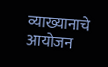व्याख्यानाचे आयोजन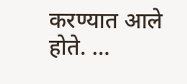करण्यात आले होते. …